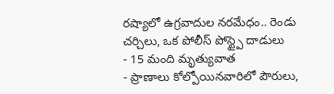రష్యాలో ఉగ్రవాదుల నరమేధం.. రెండు చర్చిలు, ఒక పోలీస్ పోస్ట్పై దాడులు
- 15 మంది మృత్యువాత
- ప్రాణాలు కోల్పోయినవారిలో పౌరులు,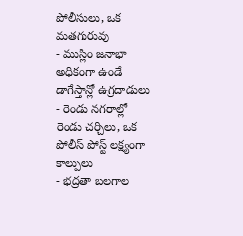పోలీసులు, ఒక మతగురువు
- ముస్లిం జనాభా అధికంగా ఉండే డాగేస్తాన్లో ఉగ్రదాడులు
- రెండు నగరాల్లో రెండు చర్చిలు, ఒక పోలీస్ పోస్ట్ లక్ష్యంగా కాల్పులు
- భద్రతా బలగాల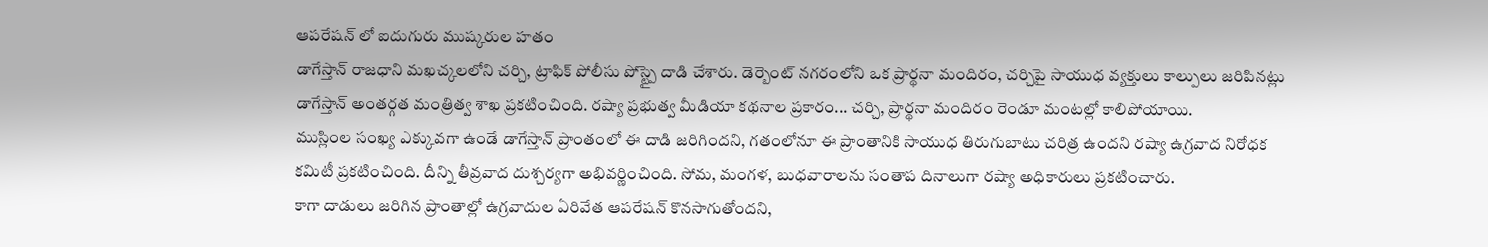ఆపరేషన్ లో ఐదుగురు ముష్కరుల హతం
డాగేస్తాన్ రాజధాని మఖచ్కలలోని చర్చి, ట్రాఫిక్ పోలీసు పోస్ట్పై దాడి చేశారు. డెర్బెంట్ నగరంలోని ఒక ప్రార్థనా మందిరం, చర్చిపై సాయుధ వ్యక్తులు కాల్పులు జరిపినట్లు డాగేస్తాన్ అంతర్గత మంత్రిత్వ శాఖ ప్రకటించింది. రష్యా ప్రభుత్వ మీడియా కథనాల ప్రకారం... చర్చి, ప్రార్థనా మందిరం రెండూ మంటల్లో కాలిపోయాయి.
ముస్లింల సంఖ్య ఎక్కువగా ఉండే డాగేస్తాన్ ప్రాంతంలో ఈ దాడి జరిగిందని, గతంలోనూ ఈ ప్రాంతానికి సాయుధ తిరుగుబాటు చరిత్ర ఉందని రష్యా ఉగ్రవాద నిరోధక కమిటీ ప్రకటించింది. దీన్ని తీవ్రవాద దుశ్చర్యగా అభివర్ణించింది. సోమ, మంగళ, బుధవారాలను సంతాప దినాలుగా రష్యా అధికారులు ప్రకటించారు.
కాగా దాడులు జరిగిన ప్రాంతాల్లో ఉగ్రవాదుల ఏరివేత ఆపరేషన్ కొనసాగుతోందని,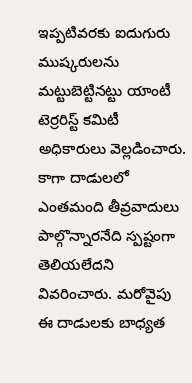ఇప్పటివరకు ఐదుగురు ముష్కరులను మట్టుబెట్టినట్టు యాంటీ టెర్రరిస్ట్ కమిటీ అధికారులు వెల్లడించారు. కాగా దాడులలో ఎంతమంది తీవ్రవాదులు పాల్గొన్నారనేది స్పష్టంగా తెలియలేదని వివరించారు. మరోవైపు ఈ దాడులకు బాధ్యత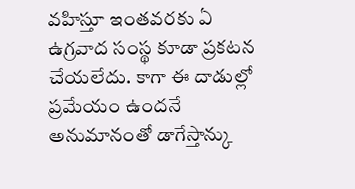వహిస్తూ ఇంతవరకు ఏ ఉగ్రవాద సంస్థ కూడా ప్రకటన చేయలేదు. కాగా ఈ దాడుల్లో ప్రమేయం ఉందనే అనుమానంతో డాగేస్తాన్కు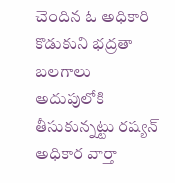చెందిన ఓ అధికారి కొడుకుని భద్రతా బలగాలు అదుపులోకి తీసుకున్నట్టు రష్యన్ అధికార వార్తా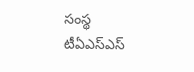సంస్థ టీఏఎస్ఎస్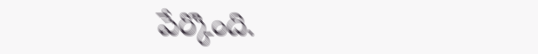పేర్కొంది.